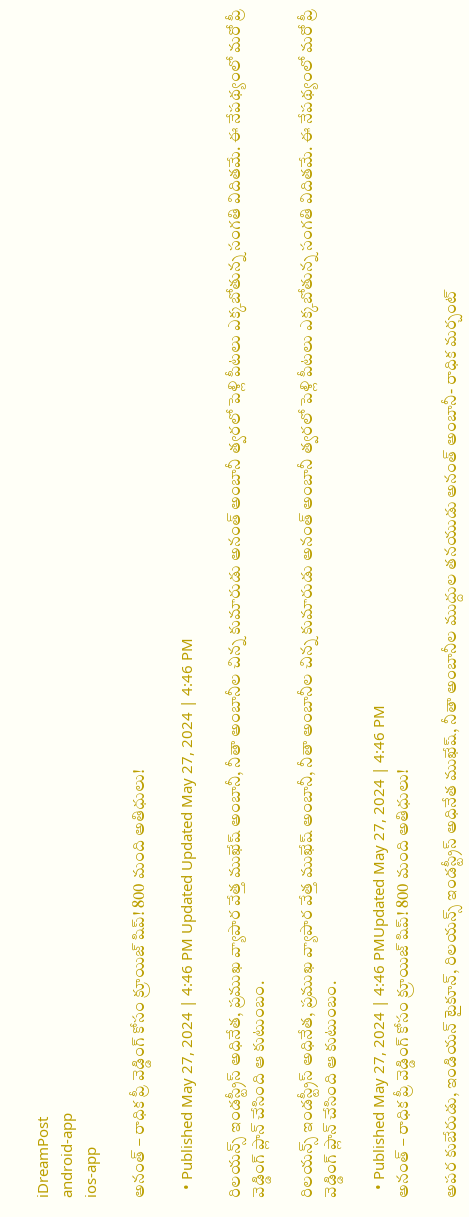iDreamPost
android-app
ios-app

అనంత్ – రాధిక ప్రీ వెడ్డింగ్ కోసం క్రూయిజ్ షిప్‌! 800 మంది అతిధులు!

  • Published May 27, 2024 | 4:46 PM Updated Updated May 27, 2024 | 4:46 PM

రిలయన్స్ ఇండస్ట్రీస్ అధినేత, ప్రముఖ వ్యాపార వేత్త ముఖేష్ అంబానీ, నీతా అంబానీల చిన్న కుమారుడు అనంత్ అంబానీ త్వరలో పెళ్లి పీటలు ఎక్కబోతున్న సంగతి విదితమే. ఈ నేపథ్యంలో మరో ప్రీ వెడ్డింగ్ ప్లాన్ చేసింది ఆ కుటుంబం.

రిలయన్స్ ఇండస్ట్రీస్ అధినేత, ప్రముఖ వ్యాపార వేత్త ముఖేష్ అంబానీ, నీతా అంబానీల చిన్న కుమారుడు అనంత్ అంబానీ త్వరలో పెళ్లి పీటలు ఎక్కబోతున్న సంగతి విదితమే. ఈ నేపథ్యంలో మరో ప్రీ వెడ్డింగ్ ప్లాన్ చేసింది ఆ కుటుంబం.

  • Published May 27, 2024 | 4:46 PMUpdated May 27, 2024 | 4:46 PM
అనంత్ – రాధిక ప్రీ వెడ్డింగ్ కోసం క్రూయిజ్ షిప్‌! 800 మంది అతిధులు!

అపర కుబేరుడు, ఇండియన్ టైకూన్, రిలయన్స్ ఇండస్ట్రీస్ అధినేత ముఖేష్, నీతా అంబానీల ముద్దుల తనయుడు అనంత్ అంబానీ- రాధిక మర్చంట్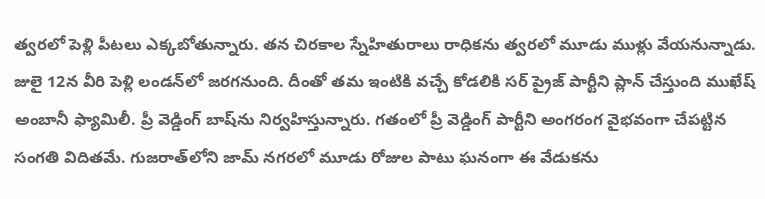త్వరలో పెళ్లి పీటలు ఎక్కబోతున్నారు. తన చిరకాల స్నేహితురాలు రాధికను త్వరలో మూడు ముళ్లు వేయనున్నాడు. జులై 12న వీరి పెళ్లి లండన్‌లో జరగనుంది. దీంతో తమ ఇంటికి వచ్చే కోడలికి సర్ ప్రైజ్ పార్టీని ప్లాన్ చేస్తుంది ముఖేష్ అంబానీ ఫ్యామిలీ. ప్రీ వెడ్డింగ్ బాష్‌ను నిర్వహిస్తున్నారు. గతంలో ప్రీ వెడ్డింగ్ పార్టీని అంగరంగ వైభవంగా చేపట్టిన సంగతి విదితమే. గుజరాత్‌లోని జామ్ నగరలో మూడు రోజుల పాటు ఘనంగా ఈ వేడుకను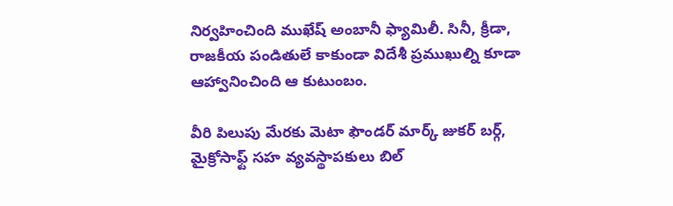నిర్వహించింది ముఖేష్ అంబానీ ఫ్యామిలీ. సినీ, క్రీడా, రాజకీయ పండితులే కాకుండా విదేశీ ప్రముఖుల్ని కూడా ఆహ్వానించింది ఆ కుటుంబం.

వీరి పిలుపు మేరకు మెటా ఫౌండర్ మార్క్ జుకర్ బర్గ్, మైక్రోసాఫ్ట్ సహ వ్యవస్థాపకులు బిల్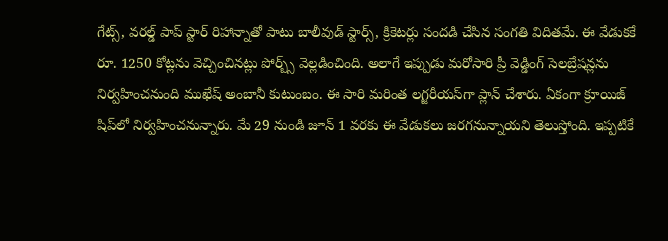గేట్స్, వరల్డ్ పాప్ స్టార్ రిహాన్నాతో పాటు బాలీవుడ్ స్టార్స్, క్రికెటర్లు సందడి చేసిన సంగతి విదితమే. ఈ వేడుకకే రూ. 1250 కోట్లను వెచ్చించినట్లు పోర్బ్స్ వెల్లడించింది. అలాగే ఇప్పుడు మరోసారి ప్రీ వెడ్డింగ్ సెలబ్రేషన్లను నిర్వహించనుంది ముఖేష్ అంబానీ కుటుంబం. ఈ సారి మరింత లగ్జరీయస్‌గా ప్లాన్ చేశారు. ఏకంగా క్రూయిజ్ షిప్‌లో నిర్వహించనున్నారు. మే 29 నుండి జూన్ 1 వరకు ఈ వేడుకలు జరగనున్నాయని తెలుస్తోంది. ఇప్పటికే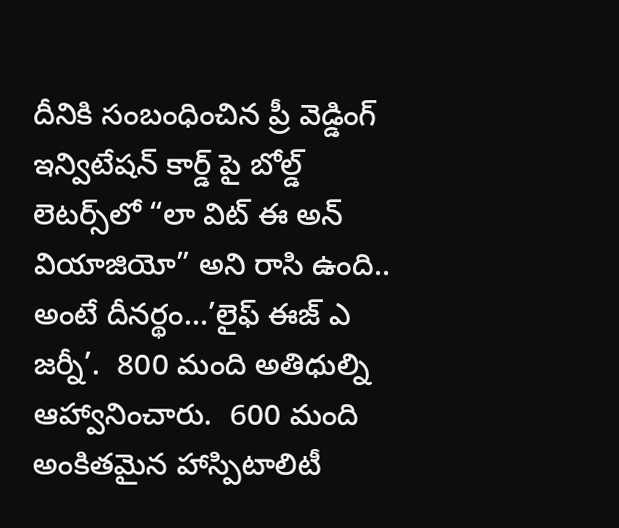దీనికి సంబంధించిన ప్రీ వెడ్డింగ్ ఇన్విటేషన్ కార్డ్ పై బోల్డ్ లెటర్స్‌లో “లా విట్ ఈ అన్ వియాజియో” అని రాసి ఉంది.. అంటే దీనర్థం…’లైఫ్ ఈజ్ ఎ జర్నీ’.  800 మంది అతిధుల్ని ఆహ్వానించారు.  600 మంది అంకితమైన హాస్పిటాలిటీ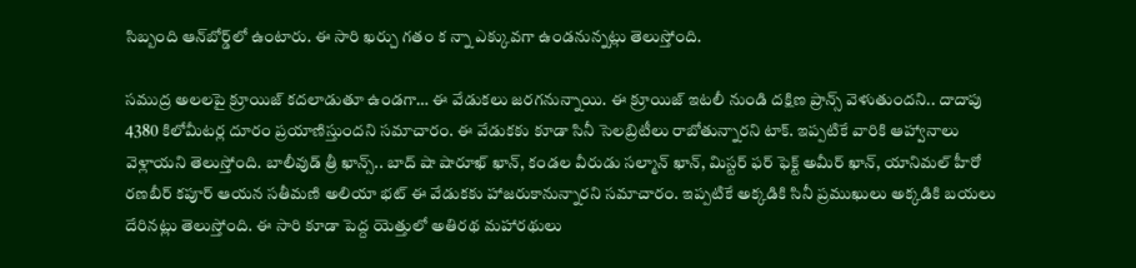సిబ్బంది ఆన్‌బోర్డ్‌లో ఉంటారు. ఈ సారి ఖర్చు గతం క న్నా ఎక్కువగా ఉండనున్నట్లు తెలుస్తోంది.

సముద్ర అలలపై క్రూయిజ్ కదలాడుతూ ఉండగా… ఈ వేడుకలు జరగనున్నాయి. ఈ క్రూయిజ్ ఇటలీ నుండి దక్షిణ ప్రాన్స్ వెళుతుందని.. దాదాపు 4380 కిలోమీటర్ల దూరం ప్రయాణిస్తుందని సమాచారం. ఈ వేడుకకు కూడా సినీ సెలబ్రిటీలు రాబోతున్నారని టాక్. ఇప్పటికే వారికి ఆహ్వానాలు వెళ్లాయని తెలుస్తోంది. బాలీవుడ్ త్రీ ఖాన్స్.. బాద్ షా షారూఖ్ ఖాన్, కండల వీరుడు సల్మాన్ ఖాన్, మిస్టర్ ఫర్ ఫెక్ట్ అమీర్ ఖాన్, యానిమల్ హీరో రణబీర్ కపూర్ ఆయన సతీమణి అలియా భట్ ఈ వేడుకకు హాజరుకానున్నారని సమాచారం. ఇప్పటికే అక్కడికి సినీ ప్రముఖులు అక్కడికి బయలు దేరినట్లు తెలుస్తోంది. ఈ సారి కూడా పెద్ద యెత్తులో అతిరథ మహారథులు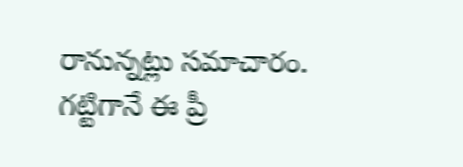రానున్నట్లు సమాచారం. గట్టిగానే ఈ ప్రీ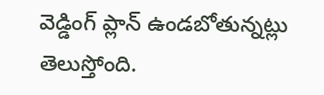వెడ్డింగ్ ప్లాన్ ఉండబోతున్నట్లు తెలుస్తోంది.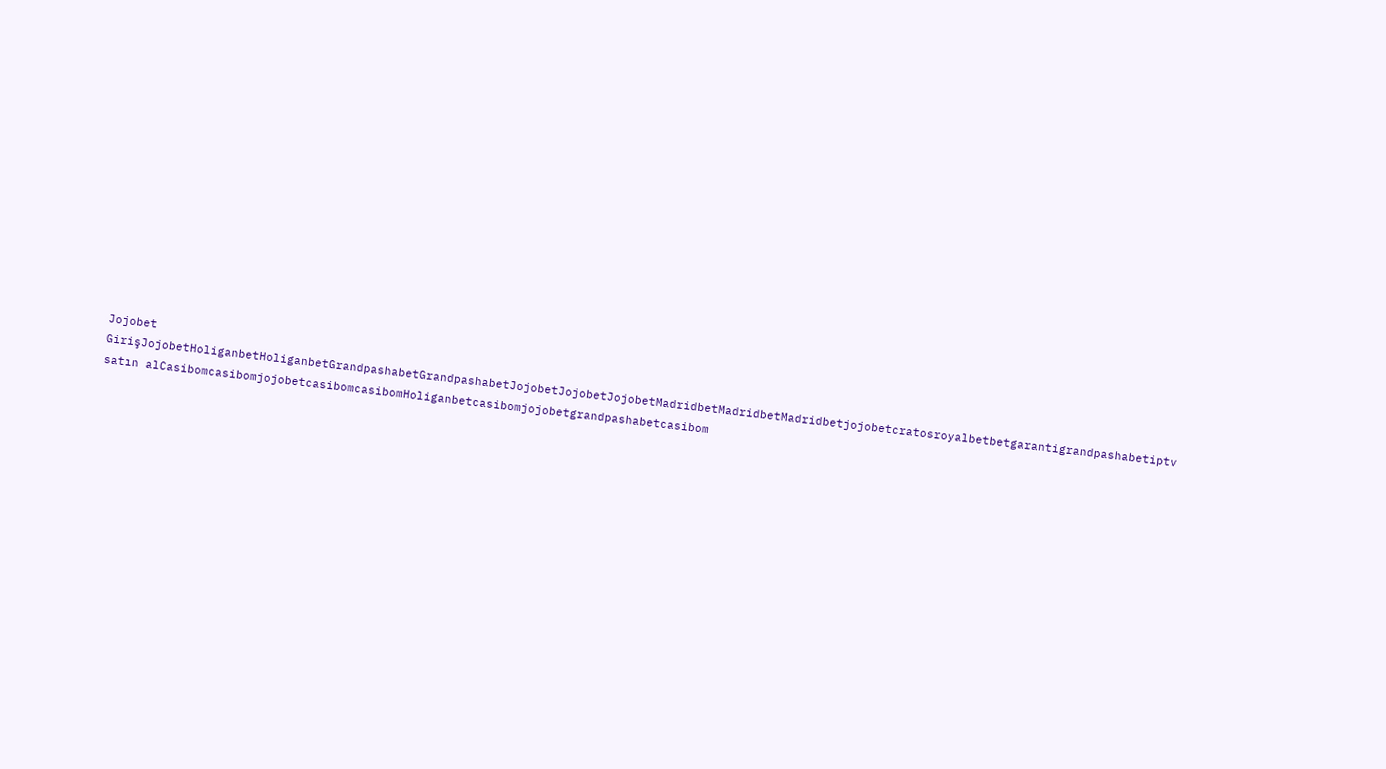Jojobet GirişJojobetHoliganbetHoliganbetGrandpashabetGrandpashabetJojobetJojobetJojobetMadridbetMadridbetMadridbetjojobetcratosroyalbetbetgarantigrandpashabetiptv satın alCasibomcasibomjojobetcasibomcasibomHoliganbetcasibomjojobetgrandpashabetcasibom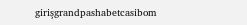girişgrandpashabetcasibom